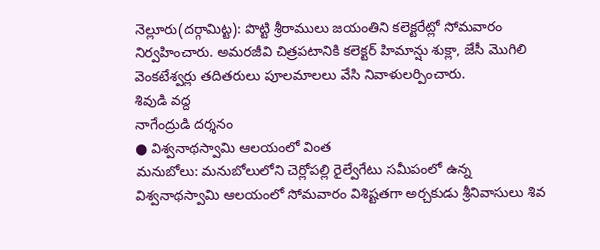నెల్లూరు(దర్గామిట్ట): పొట్టి శ్రీరాములు జయంతిని కలెక్టరేట్లో సోమవారం నిర్వహించారు. అమరజీవి చిత్రపటానికి కలెక్టర్ హిమాన్షు శుక్లా, జేసీ మొగిలి వెంకటేశ్వర్లు తదితరులు పూలమాలలు వేసి నివాళులర్పించారు.
శివుడి వద్ద
నాగేంద్రుడి దర్శనం
● విశ్వనాథస్వామి ఆలయంలో వింత
మనుబోలు: మనుబోలులోని చెర్లోపల్లి రైల్వేగేటు సమీపంలో ఉన్న విశ్వనాథస్వామి ఆలయంలో సోమవారం విశిష్టతగా అర్చకుడు శ్రీనివాసులు శివ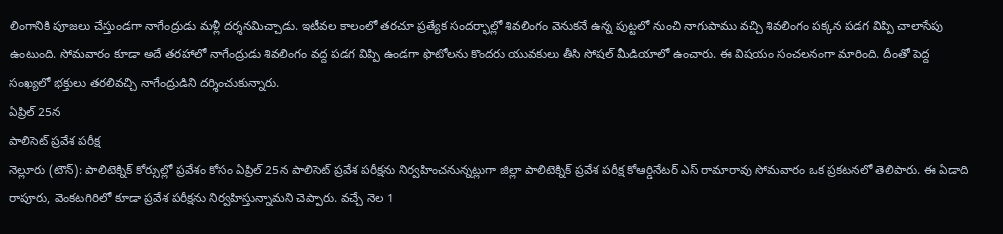లింగానికి పూజలు చేస్తుండగా నాగేంద్రుడు మళ్లీ దర్శనమిచ్చాడు. ఇటీవల కాలంలో తరచూ ప్రత్యేక సందర్భాల్లో శివలింగం వెనుకనే ఉన్న పుట్టలో నుంచి నాగుపాము వచ్చి శివలింగం పక్కన పడగ విప్పి చాలాసేపు ఉంటుంది. సోమవారం కూడా అదే తరహాలో నాగేంద్రుడు శివలింగం వద్ద పడగ విప్పి ఉండగా ఫొటోలను కొందరు యువకులు తీసి సోషల్ మీడియాలో ఉంచారు. ఈ విషయం సంచలనంగా మారింది. దీంతో పెద్ద సంఖ్యలో భక్తులు తరలివచ్చి నాగేంద్రుడిని దర్శించుకున్నారు.
ఏప్రిల్ 25న
పాలిసెట్ ప్రవేశ పరీక్ష
నెల్లూరు (టౌన్): పాలిటెక్నిక్ కోర్సుల్లో ప్రవేశం కోసం ఏప్రిల్ 25న పాలిసెట్ ప్రవేశ పరీక్షను నిర్వహించనున్నట్లుగా జిల్లా పాలిటెక్నిక్ ప్రవేశ పరీక్ష కోఆర్డినేటర్ ఎస్ రామారావు సోమవారం ఒక ప్రకటనలో తెలిపారు. ఈ ఏడాది రాపూరు, వెంకటగిరిలో కూడా ప్రవేశ పరీక్షను నిర్వహిస్తున్నామని చెప్పారు. వచ్చే నెల 1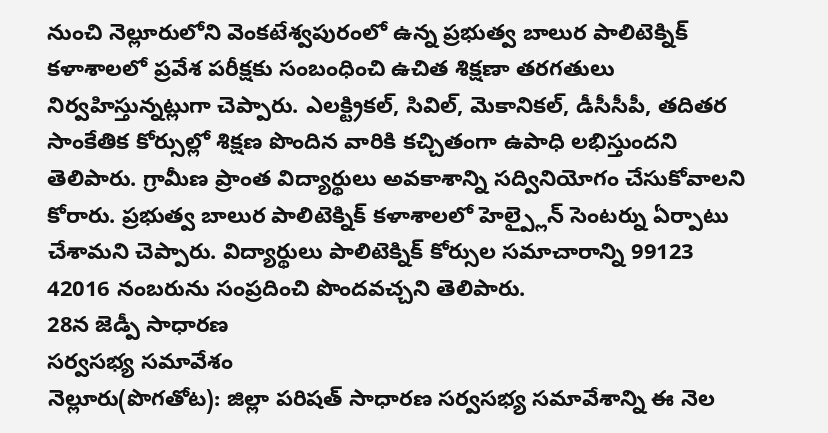నుంచి నెల్లూరులోని వెంకటేశ్వపురంలో ఉన్న ప్రభుత్వ బాలుర పాలిటెక్నిక్ కళాశాలలో ప్రవేశ పరీక్షకు సంబంధించి ఉచిత శిక్షణా తరగతులు నిర్వహిస్తున్నట్లుగా చెప్పారు. ఎలక్ట్రికల్, సివిల్, మెకానికల్, డీసీసీపీ, తదితర సాంకేతిక కోర్సుల్లో శిక్షణ పొందిన వారికి కచ్చితంగా ఉపాధి లభిస్తుందని తెలిపారు. గ్రామీణ ప్రాంత విద్యార్థులు అవకాశాన్ని సద్వినియోగం చేసుకోవాలని కోరారు. ప్రభుత్వ బాలుర పాలిటెక్నిక్ కళాశాలలో హెల్ప్లైన్ సెంటర్ను ఏర్పాటు చేశామని చెప్పారు. విద్యార్థులు పాలిటెక్నిక్ కోర్సుల సమాచారాన్ని 99123 42016 నంబరును సంప్రదించి పొందవచ్చని తెలిపారు.
28న జెడ్పీ సాధారణ
సర్వసభ్య సమావేశం
నెల్లూరు(పొగతోట): జిల్లా పరిషత్ సాధారణ సర్వసభ్య సమావేశాన్ని ఈ నెల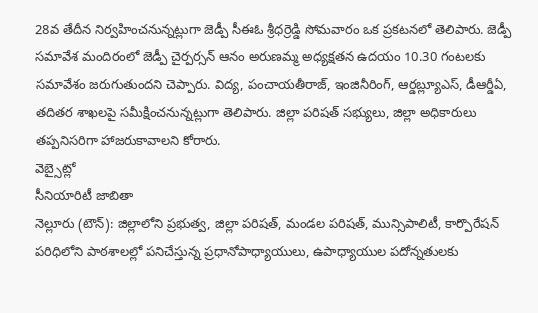28వ తేదీన నిర్వహించనున్నట్లుగా జెడ్పీ సీఈఓ శ్రీధర్రెడ్డి సోమవారం ఒక ప్రకటనలో తెలిపారు. జెడ్పీ సమావేశ మందిరంలో జెడ్పీ చైర్పర్సన్ ఆనం అరుణమ్మ అధ్యక్షతన ఉదయం 10.30 గంటలకు సమావేశం జరుగుతుందని చెప్పారు. విద్య, పంచాయతీరాజ్, ఇంజినీరింగ్, ఆర్డబ్ల్యూఎస్, డీఆర్డీఏ, తదితర శాఖలపై సమీక్షించనున్నట్లుగా తెలిపారు. జిల్లా పరిషత్ సభ్యులు, జిల్లా అధికారులు తప్పనిసరిగా హాజరుకావాలని కోరారు.
వెబ్సైట్లో
సీనియారిటీ జాబితా
నెల్లూరు (టౌన్): జిల్లాలోని ప్రభుత్వ, జిల్లా పరిషత్, మండల పరిషత్, మున్సిపాలిటీ, కార్పొరేషన్ పరిధిలోని పాఠశాలల్లో పనిచేస్తున్న ప్రధానోపాధ్యాయులు, ఉపాధ్యాయుల పదోన్నతులకు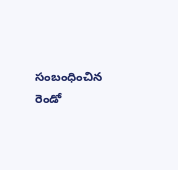సంబంధించిన రెండో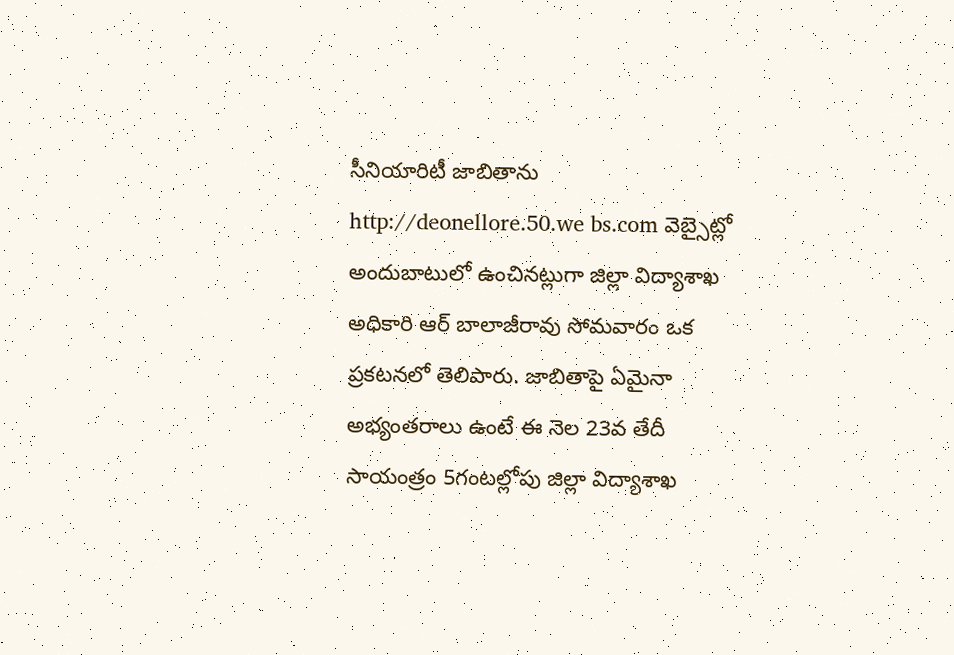సీనియారిటీ జాబితాను http://deonellore.50.we bs.com వెబ్సైట్లో అందుబాటులో ఉంచినట్లుగా జిల్లా విద్యాశాఖ అధికారి ఆర్ బాలాజీరావు సోమవారం ఒక ప్రకటనలో తెలిపారు. జాబితాపై ఏమైనా అభ్యంతరాలు ఉంటే ఈ నెల 23వ తేదీ సాయంత్రం 5గంటల్లోపు జిల్లా విద్యాశాఖ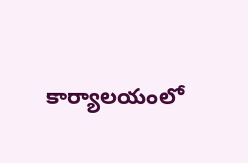కార్యాలయంలో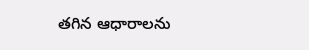తగిన ఆధారాలను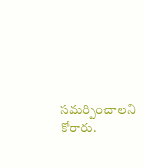సమర్పించాలని కోరారు.